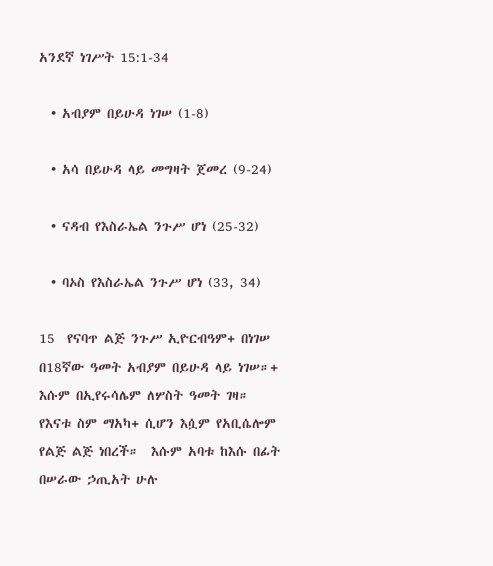አንደኛ ነገሥት 15:1-34

  • አብያም በይሁዳ ነገሠ (1-8)

  • አሳ በይሁዳ ላይ መግዛት ጀመረ (9-24)

  • ናዳብ የእስራኤል ንጉሥ ሆነ (25-32)

  • ባኦስ የእስራኤል ንጉሥ ሆነ (33, 34)

15  የናባጥ ልጅ ንጉሥ ኢዮርብዓም+ በነገሠ በ18ኛው ዓመት አብያም በይሁዳ ላይ ነገሠ።+  እሱም በኢየሩሳሌም ለሦስት ዓመት ገዛ። የእናቱ ስም ማአካ+ ሲሆን እሷም የአቢሴሎም የልጅ ልጅ ነበረች።  እሱም አባቱ ከእሱ በፊት በሠራው ኃጢአት ሁሉ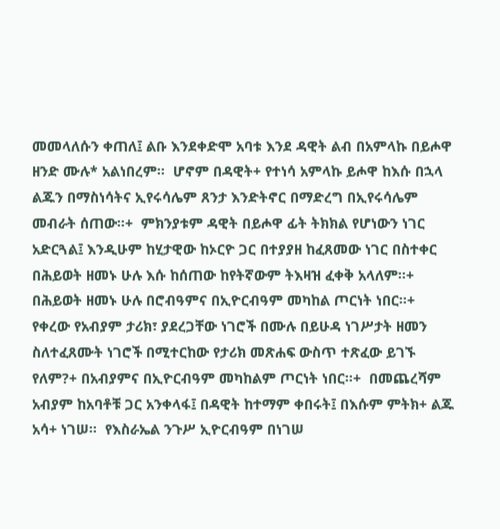መመላለሱን ቀጠለ፤ ልቡ እንደቀድሞ አባቱ እንደ ዳዊት ልብ በአምላኩ በይሖዋ ዘንድ ሙሉ* አልነበረም።  ሆኖም በዳዊት+ የተነሳ አምላኩ ይሖዋ ከእሱ በኋላ ልጁን በማስነሳትና ኢየሩሳሌም ጸንታ እንድትኖር በማድረግ በኢየሩሳሌም መብራት ሰጠው።+  ምክንያቱም ዳዊት በይሖዋ ፊት ትክክል የሆነውን ነገር አድርጓል፤ እንዲሁም ከሂታዊው ከኦርዮ ጋር በተያያዘ ከፈጸመው ነገር በስተቀር በሕይወት ዘመኑ ሁሉ እሱ ከሰጠው ከየትኛውም ትእዛዝ ፈቀቅ አላለም።+  በሕይወት ዘመኑ ሁሉ በሮብዓምና በኢዮርብዓም መካከል ጦርነት ነበር።+  የቀረው የአብያም ታሪክ፣ ያደረጋቸው ነገሮች በሙሉ በይሁዳ ነገሥታት ዘመን ስለተፈጸሙት ነገሮች በሚተርከው የታሪክ መጽሐፍ ውስጥ ተጽፈው ይገኙ የለም?+ በአብያምና በኢዮርብዓም መካከልም ጦርነት ነበር።+  በመጨረሻም አብያም ከአባቶቹ ጋር አንቀላፋ፤ በዳዊት ከተማም ቀበሩት፤ በእሱም ምትክ+ ልጁ አሳ+ ነገሠ።  የእስራኤል ንጉሥ ኢዮርብዓም በነገሠ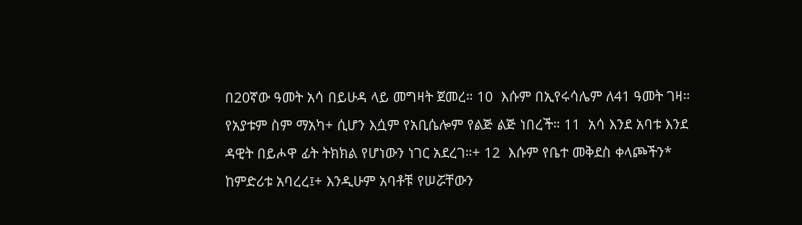በ20ኛው ዓመት አሳ በይሁዳ ላይ መግዛት ጀመረ። 10  እሱም በኢየሩሳሌም ለ41 ዓመት ገዛ። የአያቱም ስም ማአካ+ ሲሆን እሷም የአቢሴሎም የልጅ ልጅ ነበረች። 11  አሳ እንደ አባቱ እንደ ዳዊት በይሖዋ ፊት ትክክል የሆነውን ነገር አደረገ።+ 12  እሱም የቤተ መቅደስ ቀላጮችን* ከምድሪቱ አባረረ፤+ እንዲሁም አባቶቹ የሠሯቸውን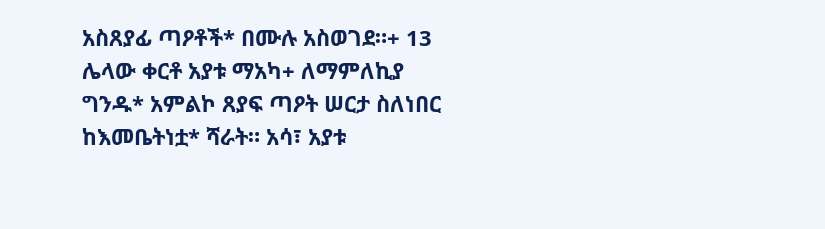አስጸያፊ ጣዖቶች* በሙሉ አስወገደ።+ 13  ሌላው ቀርቶ አያቱ ማአካ+ ለማምለኪያ ግንዱ* አምልኮ ጸያፍ ጣዖት ሠርታ ስለነበር ከእመቤትነቷ* ሻራት። አሳ፣ አያቱ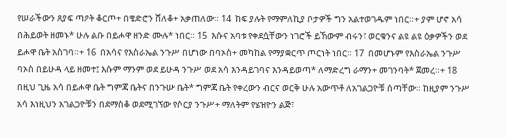የሠራችውን ጸያፍ ጣዖት ቆርጦ+ በቄድሮን ሸለቆ+ አቃጠለው። 14  ከፍ ያሉት የማምለኪያ ቦታዎች ግን አልተወገዱም ነበር።+ ያም ሆኖ አሳ በሕይወት ዘመኑ* ሁሉ ልቡ በይሖዋ ዘንድ ሙሉ* ነበር። 15  እሱና አባቱ የቀደሷቸውን ነገሮች ይኸውም ብሩን፣ ወርቁንና ልዩ ልዩ ዕቃዎችን ወደ ይሖዋ ቤት አስገባ።+ 16  በአሳና የእስራኤል ንጉሥ በሆነው በባኦስ+ መካከል የማያቋርጥ ጦርነት ነበር። 17  በመሆኑም የእስራኤል ንጉሥ ባኦስ በይሁዳ ላይ ዘመተ፤ እሱም ማንም ወደ ይሁዳ ንጉሥ ወደ አሳ እንዳይገባና እንዳይወጣ* ለማድረግ ራማን+ መገንባት* ጀመረ።+ 18  በዚህ ጊዜ አሳ በይሖዋ ቤት ግምጃ ቤትና በንጉሡ ቤት* ግምጃ ቤት የቀረውን ብርና ወርቅ ሁሉ አውጥቶ ለአገልጋዮቹ ሰጣቸው። ከዚያም ንጉሥ አሳ እነዚህን አገልጋዮቹን በደማስቆ ወደሚገኘው የሶርያ ንጉሥ+ ማለትም የሄዝዮን ልጅ፣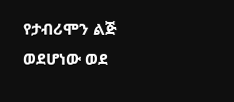የታብሪሞን ልጅ ወደሆነው ወደ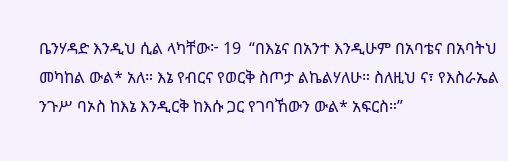ቤንሃዳድ እንዲህ ሲል ላካቸው፦ 19  “በእኔና በአንተ እንዲሁም በአባቴና በአባትህ መካከል ውል* አለ። እኔ የብርና የወርቅ ስጦታ ልኬልሃለሁ። ስለዚህ ና፣ የእስራኤል ንጉሥ ባኦስ ከእኔ እንዲርቅ ከእሱ ጋር የገባኸውን ውል* አፍርስ።”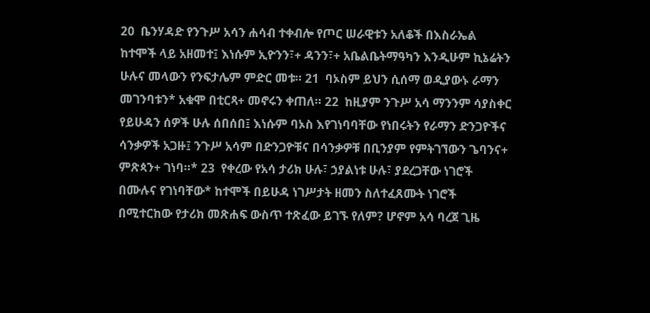20  ቤንሃዳድ የንጉሥ አሳን ሐሳብ ተቀብሎ የጦር ሠራዊቱን አለቆች በእስራኤል ከተሞች ላይ አዘመተ፤ እነሱም ኢዮንን፣+ ዳንን፣+ አቤልቤትማዓካን እንዲሁም ኪኔሬትን ሁሉና መላውን የንፍታሌም ምድር መቱ። 21  ባኦስም ይህን ሲሰማ ወዲያውኑ ራማን መገንባቱን* አቁሞ በቲርጻ+ መኖሩን ቀጠለ። 22  ከዚያም ንጉሥ አሳ ማንንም ሳያስቀር የይሁዳን ሰዎች ሁሉ ሰበሰበ፤ እነሱም ባኦስ እየገነባባቸው የነበሩትን የራማን ድንጋዮችና ሳንቃዎች አጋዙ፤ ንጉሥ አሳም በድንጋዮቹና በሳንቃዎቹ በቢንያም የምትገኘውን ጌባንና+ ምጽጳን+ ገነባ።* 23  የቀረው የአሳ ታሪክ ሁሉ፣ ኃያልነቱ ሁሉ፣ ያደረጋቸው ነገሮች በሙሉና የገነባቸው* ከተሞች በይሁዳ ነገሥታት ዘመን ስለተፈጸሙት ነገሮች በሚተርከው የታሪክ መጽሐፍ ውስጥ ተጽፈው ይገኙ የለም? ሆኖም አሳ ባረጀ ጊዜ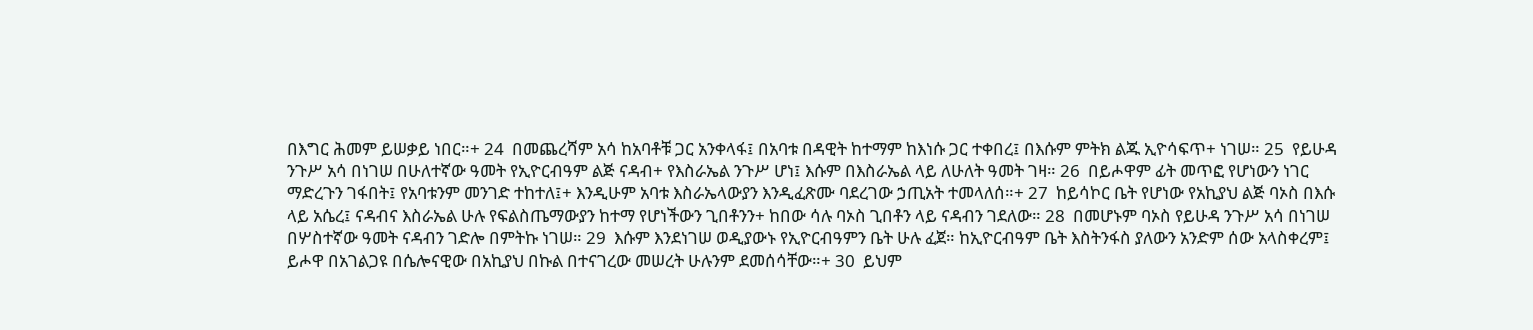በእግር ሕመም ይሠቃይ ነበር።+ 24  በመጨረሻም አሳ ከአባቶቹ ጋር አንቀላፋ፤ በአባቱ በዳዊት ከተማም ከእነሱ ጋር ተቀበረ፤ በእሱም ምትክ ልጁ ኢዮሳፍጥ+ ነገሠ። 25  የይሁዳ ንጉሥ አሳ በነገሠ በሁለተኛው ዓመት የኢዮርብዓም ልጅ ናዳብ+ የእስራኤል ንጉሥ ሆነ፤ እሱም በእስራኤል ላይ ለሁለት ዓመት ገዛ። 26  በይሖዋም ፊት መጥፎ የሆነውን ነገር ማድረጉን ገፋበት፤ የአባቱንም መንገድ ተከተለ፤+ እንዲሁም አባቱ እስራኤላውያን እንዲፈጽሙ ባደረገው ኃጢአት ተመላለሰ።+ 27  ከይሳኮር ቤት የሆነው የአኪያህ ልጅ ባኦስ በእሱ ላይ አሴረ፤ ናዳብና እስራኤል ሁሉ የፍልስጤማውያን ከተማ የሆነችውን ጊበቶንን+ ከበው ሳሉ ባኦስ ጊበቶን ላይ ናዳብን ገደለው። 28  በመሆኑም ባኦስ የይሁዳ ንጉሥ አሳ በነገሠ በሦስተኛው ዓመት ናዳብን ገድሎ በምትኩ ነገሠ። 29  እሱም እንደነገሠ ወዲያውኑ የኢዮርብዓምን ቤት ሁሉ ፈጀ። ከኢዮርብዓም ቤት እስትንፋስ ያለውን አንድም ሰው አላስቀረም፤ ይሖዋ በአገልጋዩ በሴሎናዊው በአኪያህ በኩል በተናገረው መሠረት ሁሉንም ደመሰሳቸው።+ 30  ይህም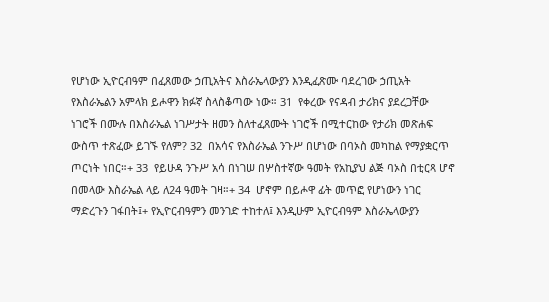የሆነው ኢዮርብዓም በፈጸመው ኃጢአትና እስራኤላውያን እንዲፈጽሙ ባደረገው ኃጢአት የእስራኤልን አምላክ ይሖዋን ክፉኛ ስላስቆጣው ነው። 31  የቀረው የናዳብ ታሪክና ያደረጋቸው ነገሮች በሙሉ በእስራኤል ነገሥታት ዘመን ስለተፈጸሙት ነገሮች በሚተርከው የታሪክ መጽሐፍ ውስጥ ተጽፈው ይገኙ የለም? 32  በአሳና የእስራኤል ንጉሥ በሆነው በባኦስ መካከል የማያቋርጥ ጦርነት ነበር።+ 33  የይሁዳ ንጉሥ አሳ በነገሠ በሦስተኛው ዓመት የአኪያህ ልጅ ባኦስ በቲርጻ ሆኖ በመላው እስራኤል ላይ ለ24 ዓመት ገዛ።+ 34  ሆኖም በይሖዋ ፊት መጥፎ የሆነውን ነገር ማድረጉን ገፋበት፤+ የኢዮርብዓምን መንገድ ተከተለ፤ እንዲሁም ኢዮርብዓም እስራኤላውያን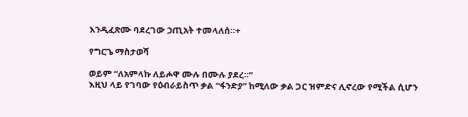እንዲፈጽሙ ባደረገው ኃጢአት ተመላለሰ።+

የግርጌ ማስታወሻ

ወይም “ለአምላኩ ለይሖዋ ሙሉ በሙሉ ያደረ።”
እዚህ ላይ የገባው የዕብራይስጥ ቃል “ፋንድያ” ከሚለው ቃል ጋር ዝምድና ሊኖረው የሚችል ሲሆን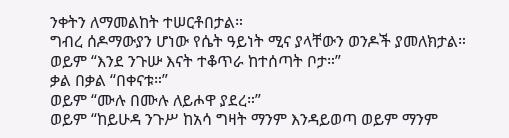ንቀትን ለማመልከት ተሠርቶበታል።
ግብረ ሰዶማውያን ሆነው የሴት ዓይነት ሚና ያላቸውን ወንዶች ያመለክታል።
ወይም “እንደ ንጉሡ እናት ተቆጥራ ከተሰጣት ቦታ።”
ቃል በቃል “በቀናቱ።”
ወይም “ሙሉ በሙሉ ለይሖዋ ያደረ።”
ወይም “ከይሁዳ ንጉሥ ከአሳ ግዛት ማንም እንዳይወጣ ወይም ማንም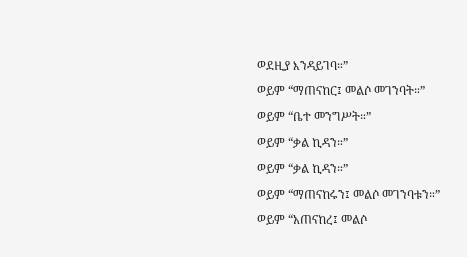ወደዚያ እንዳይገባ።”
ወይም “ማጠናከር፤ መልሶ መገንባት።”
ወይም “ቤተ መንግሥት።”
ወይም “ቃል ኪዳን።”
ወይም “ቃል ኪዳን።”
ወይም “ማጠናከሩን፤ መልሶ መገንባቱን።”
ወይም “አጠናከረ፤ መልሶ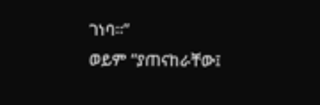ገነባ።”
ወይም “ያጠናከራቸው፤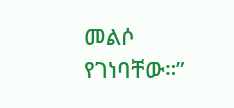መልሶ የገነባቸው።”